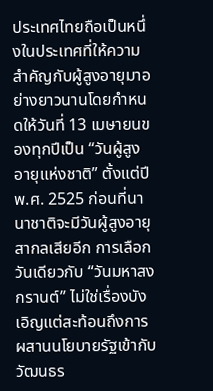ประเทศไทยถือเป็นหนึ่งในประเทศที่ให้ความสำคัญกับผู้สูงอายุมาอย่างยาวนานโดยกำหนดให้วันที่ 13 เมษายนของทุกปีเป็น “วันผู้สูงอายุแห่งชาติ” ตั้งแต่ปี พ.ศ. 2525 ก่อนที่นานาชาติจะมีวันผู้สูงอายุสากลเสียอีก การเลือกวันเดียวกับ “วันมหาสงกรานต์” ไม่ใช่เรื่องบังเอิญแต่สะท้อนถึงการผสานนโยบายรัฐเข้ากับวัฒนธร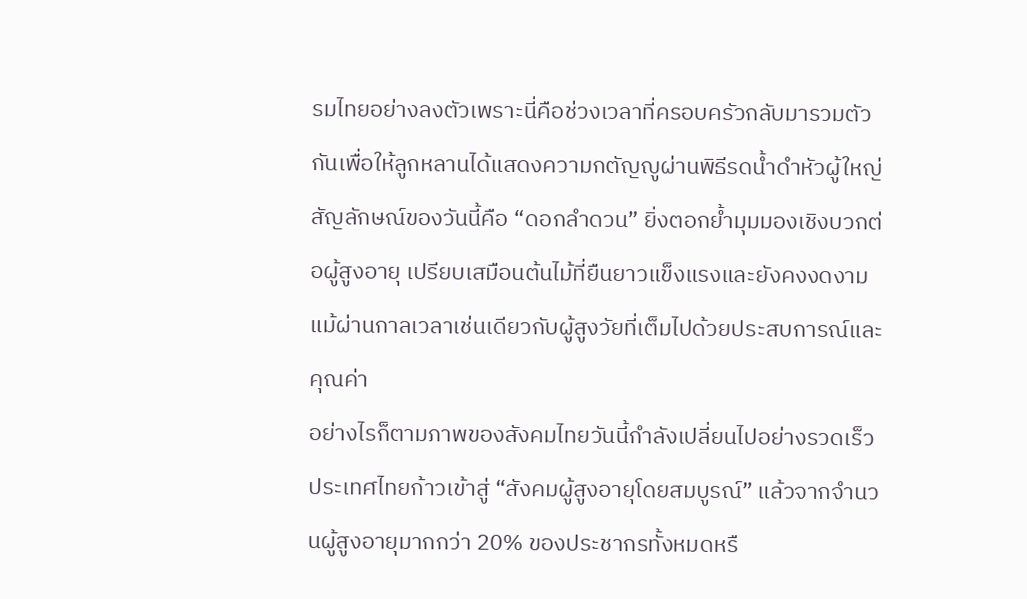รมไทยอย่างลงตัวเพราะนี่คือช่วงเวลาที่ครอบครัวกลับมารวมตัวกันเพื่อให้ลูกหลานได้แสดงความกตัญญูผ่านพิธีรดน้ำดำหัวผู้ใหญ่
สัญลักษณ์ของวันนี้คือ “ดอกลำดวน” ยิ่งตอกย้ำมุมมองเชิงบวกต่อผู้สูงอายุ เปรียบเสมือนต้นไม้ที่ยืนยาวแข็งแรงและยังคงงดงามแม้ผ่านกาลเวลาเช่นเดียวกับผู้สูงวัยที่เต็มไปด้วยประสบการณ์และคุณค่า
อย่างไรก็ตามภาพของสังคมไทยวันนี้กำลังเปลี่ยนไปอย่างรวดเร็ว ประเทศไทยก้าวเข้าสู่ “สังคมผู้สูงอายุโดยสมบูรณ์” แล้วจากจำนวนผู้สูงอายุมากกว่า 20% ของประชากรทั้งหมดหรื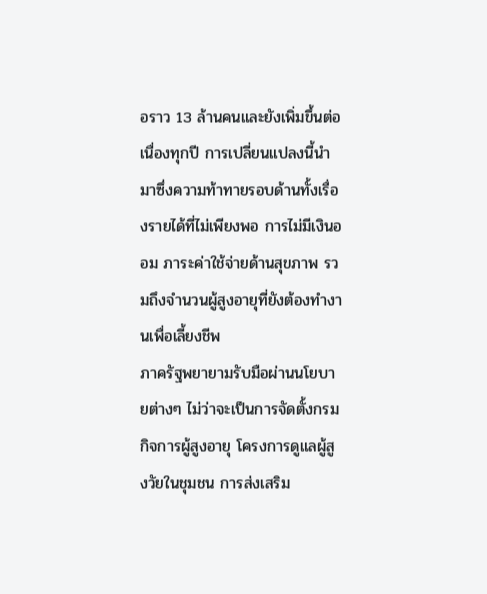อราว 13 ล้านคนและยังเพิ่มขึ้นต่อเนื่องทุกปี การเปลี่ยนแปลงนี้นำมาซึ่งความท้าทายรอบด้านทั้งเรื่องรายได้ที่ไม่เพียงพอ การไม่มีเงินออม ภาระค่าใช้จ่ายด้านสุขภาพ รวมถึงจำนวนผู้สูงอายุที่ยังต้องทำงานเพื่อเลี้ยงชีพ
ภาครัฐพยายามรับมือผ่านนโยบายต่างๆ ไม่ว่าจะเป็นการจัดตั้งกรมกิจการผู้สูงอายุ โครงการดูแลผู้สูงวัยในชุมชน การส่งเสริม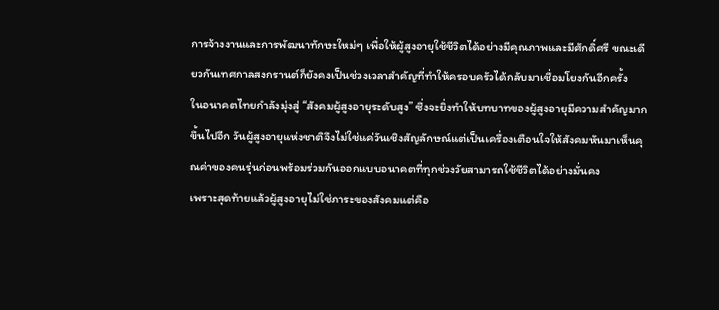การจ้างงานและการพัฒนาทักษะใหม่ๆ เพื่อให้ผู้สูงอายุใช้ชีวิตได้อย่างมีคุณภาพและมีศักดิ์ศรี ขณะเดียวกันเทศกาลสงกรานต์ก็ยังคงเป็นช่วงเวลาสำคัญที่ทำให้ครอบครัวได้กลับมาเชื่อมโยงกันอีกครั้ง
ในอนาคตไทยกำลังมุ่งสู่ “สังคมผู้สูงอายุระดับสูง” ซึ่งจะยิ่งทำให้บทบาทของผู้สูงอายุมีความสำคัญมากขึ้นไปอีก วันผู้สูงอายุแห่งชาติจึงไม่ใช่แค่วันเชิงสัญลักษณ์แต่เป็นเครื่องเตือนใจให้สังคมหันมาเห็นคุณค่าของคนรุ่นก่อนพร้อมร่วมกันออกแบบอนาคตที่ทุกช่วงวัยสามารถใช้ชีวิตได้อย่างมั่นคง
เพราะสุดท้ายแล้วผู้สูงอายุไม่ใช่ภาระของสังคมแต่คือ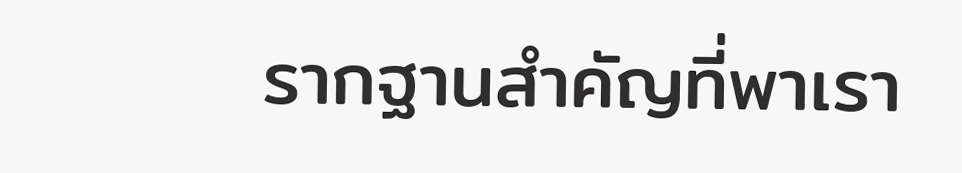รากฐานสำคัญที่พาเรา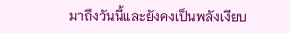มาถึงวันนี้และยังคงเป็นพลังเงียบ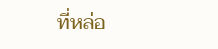ที่หล่อ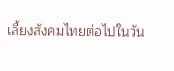เลี้ยงสังคมไทยต่อไปในวัน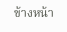ข้างหน้า